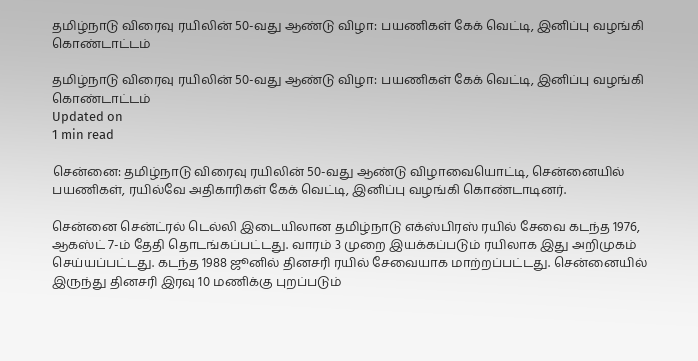தமிழ்நாடு விரைவு ரயிலின் 50-வது ஆண்டு விழா: பயணிகள் கேக் வெட்டி, இனிப்பு வழங்கி கொண்டாட்டம்

தமிழ்நாடு விரைவு ரயிலின் 50-வது ஆண்டு விழா: பயணிகள் கேக் வெட்டி, இனிப்பு வழங்கி கொண்டாட்டம்
Updated on
1 min read

சென்னை: தமிழ்நாடு விரைவு ரயிலின் 50-வது ஆண்டு விழாவையொட்டி, சென்னையில் பயணிகள், ரயில்வே அதிகாரிகள் கேக் வெட்டி, இனிப்பு வழங்கி கொண்டாடினர்.

சென்னை சென்ட்ரல் டெல்லி இடையிலான தமிழ்நாடு எக்ஸ்பிரஸ் ரயில் சேவை கடந்த 1976, ஆகஸ்ட் 7-ம் தேதி தொடங்கப்பட்டது. வாரம் 3 முறை இயக்கப்படும் ரயிலாக இது அறிமுகம் செய்யப்பட்டது. கடந்த 1988 ஜூனில் தினசரி ரயில் சேவையாக மாற்றப்பட்டது. சென்னையில் இருந்து தினசரி இரவு 10 மணிக்கு புறப்படும்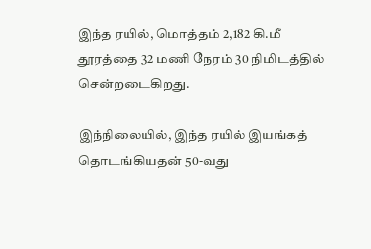இந்த ரயில், மொத்தம் 2,182 கி.மீ தூரத்தை 32 மணி நேரம் 30 நிமிடத்தில் சென்றடைகிறது.

இந்நிலையில், இந்த ரயில் இயங்கத் தொடங்கியதன் 50-வது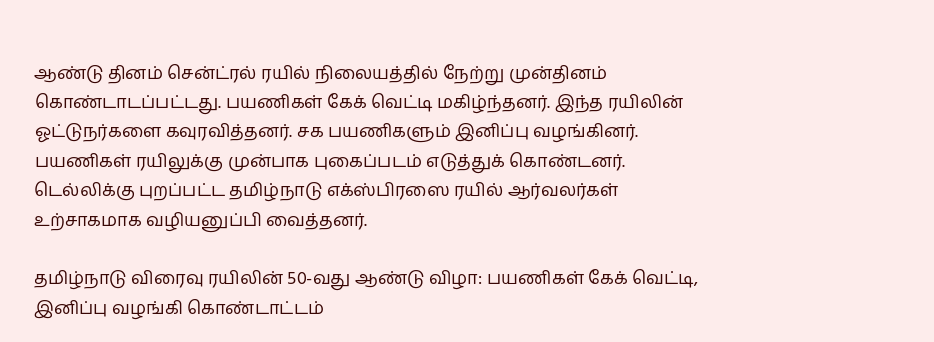ஆண்டு தினம் சென்ட்ரல் ரயில் நிலையத்தில் நேற்று முன்தினம் கொண்டாடப்பட்டது. பயணிகள் கேக் வெட்டி மகிழ்ந்தனர். இந்த ரயிலின் ஓட்டுநர்களை கவுரவித்தனர். சக பயணிகளும் இனிப்பு வழங்கினர். பயணிகள் ரயிலுக்கு முன்பாக புகைப்படம் எடுத்துக் கொண்டனர். டெல்லிக்கு புறப்பட்ட தமிழ்நாடு எக்ஸ்பிரஸை ரயில் ஆர்வலர்கள் உற்சாகமாக வழியனுப்பி வைத்தனர்.

தமிழ்நாடு விரைவு ரயிலின் 50-வது ஆண்டு விழா: பயணிகள் கேக் வெட்டி, இனிப்பு வழங்கி கொண்டாட்டம்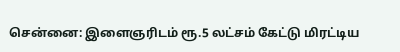சென்னை: இளைஞரிடம் ரூ.5 லட்சம் கேட்டு மிரட்டிய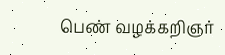பெண் வழக்கறிஞர்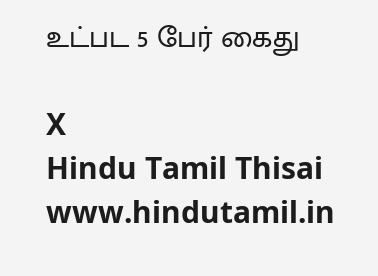உட்பட 5 பேர் கைது

X
Hindu Tamil Thisai
www.hindutamil.in